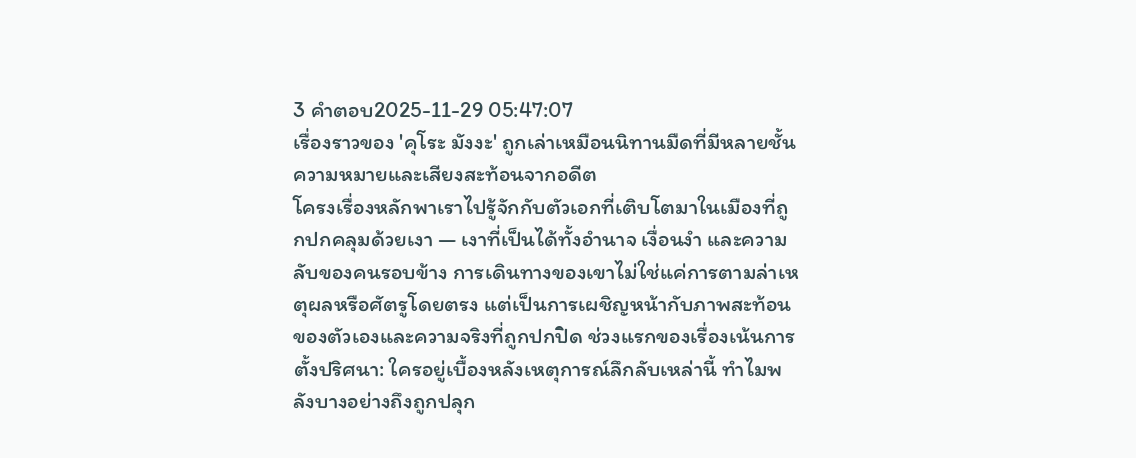3 คำตอบ2025-11-29 05:47:07
เรื่องราวของ 'คุโระ มังงะ' ถูกเล่าเหมือนนิทานมืดที่มีหลายชั้นความหมายและเสียงสะท้อนจากอดีต
โครงเรื่องหลักพาเราไปรู้จักกับตัวเอกที่เติบโตมาในเมืองที่ถูกปกคลุมด้วยเงา — เงาที่เป็นได้ทั้งอำนาจ เงื่อนงำ และความลับของคนรอบข้าง การเดินทางของเขาไม่ใช่แค่การตามล่าเหตุผลหรือศัตรูโดยตรง แต่เป็นการเผชิญหน้ากับภาพสะท้อนของตัวเองและความจริงที่ถูกปกปิด ช่วงแรกของเรื่องเน้นการตั้งปริศนา: ใครอยู่เบื้องหลังเหตุการณ์ลึกลับเหล่านี้ ทำไมพลังบางอย่างถึงถูกปลุก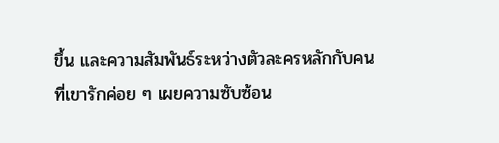ขึ้น และความสัมพันธ์ระหว่างตัวละครหลักกับคนที่เขารักค่อย ๆ เผยความซับซ้อน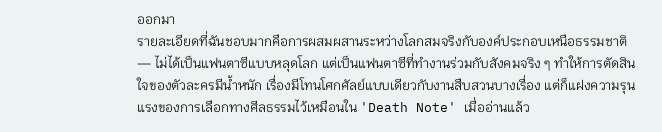ออกมา
รายละเอียดที่ฉันชอบมากคือการผสมผสานระหว่างโลกสมจริงกับองค์ประกอบเหนือธรรมชาติ — ไม่ได้เป็นแฟนตาซีแบบหลุดโลก แต่เป็นแฟนตาซีที่ทำงานร่วมกับสังคมจริง ๆ ทำให้การตัดสินใจของตัวละครมีน้ำหนัก เรื่องมีโทนโศกศัลย์แบบเดียวกับงานสืบสวนบางเรื่อง แต่ก็แฝงความรุนแรงของการเลือกทางศีลธรรมไว้เหมือนใน 'Death Note' เมื่ออ่านแล้ว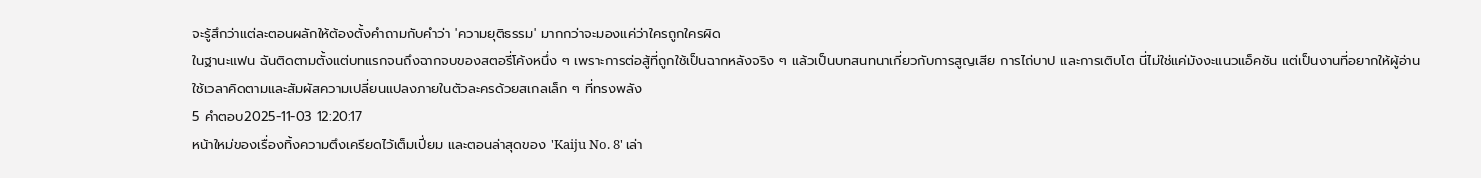จะรู้สึกว่าแต่ละตอนผลักให้ต้องตั้งคำถามกับคำว่า 'ความยุติธรรม' มากกว่าจะมองแค่ว่าใครถูกใครผิด
ในฐานะแฟน ฉันติดตามตั้งแต่บทแรกจนถึงฉากจบของสตอรี่โค้งหนึ่ง ๆ เพราะการต่อสู้ที่ถูกใช้เป็นฉากหลังจริง ๆ แล้วเป็นบทสนทนาเกี่ยวกับการสูญเสีย การไถ่บาป และการเติบโต นี่ไม่ใช่แค่มังงะแนวแอ็คชัน แต่เป็นงานที่อยากให้ผู้อ่านใช้เวลาคิดตามและสัมผัสความเปลี่ยนแปลงภายในตัวละครด้วยสเกลเล็ก ๆ ที่ทรงพลัง
5 คำตอบ2025-11-03 12:20:17
หน้าใหม่ของเรื่องทิ้งความตึงเครียดไว้เต็มเปี่ยม และตอนล่าสุดของ 'Kaiju No. 8' เล่า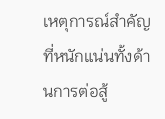เหตุการณ์สำคัญที่หนักแน่นทั้งด้านการต่อสู้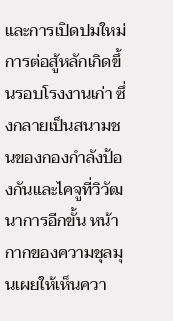และการเปิดปมใหม่
การต่อสู้หลักเกิดขึ้นรอบโรงงานเก่า ซึ่งกลายเป็นสนามชนของกองกำลังป้องกันและไคจูที่วิวัฒนาการอีกขั้น หน้ากากของความชุลมุนเผยให้เห็นควา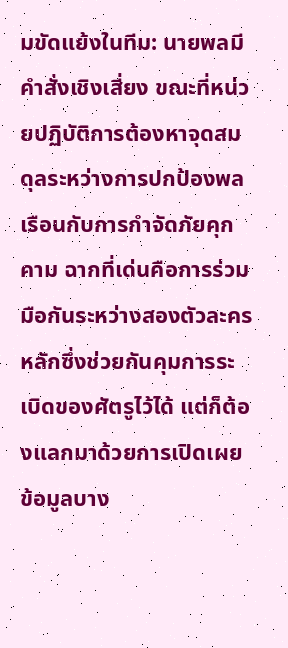มขัดแย้งในทีม: นายพลมีคำสั่งเชิงเสี่ยง ขณะที่หน่วยปฏิบัติการต้องหาจุดสมดุลระหว่างการปกป้องพลเรือนกับการกำจัดภัยคุกคาม ฉากที่เด่นคือการร่วมมือกันระหว่างสองตัวละครหลักซึ่งช่วยกันคุมการระเบิดของศัตรูไว้ได้ แต่ก็ต้องแลกมาด้วยการเปิดเผยข้อมูลบาง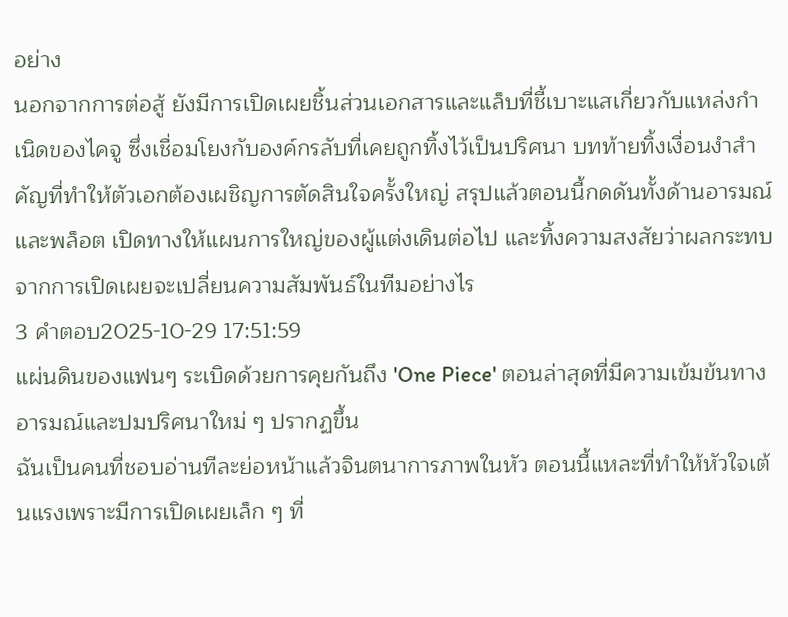อย่าง
นอกจากการต่อสู้ ยังมีการเปิดเผยชิ้นส่วนเอกสารและแล็บที่ชี้เบาะแสเกี่ยวกับแหล่งกำเนิดของไคจู ซึ่งเชื่อมโยงกับองค์กรลับที่เคยถูกทิ้งไว้เป็นปริศนา บทท้ายทิ้งเงื่อนงำสำคัญที่ทำให้ตัวเอกต้องเผชิญการตัดสินใจครั้งใหญ่ สรุปแล้วตอนนี้กดดันทั้งด้านอารมณ์และพล็อต เปิดทางให้แผนการใหญ่ของผู้แต่งเดินต่อไป และทิ้งความสงสัยว่าผลกระทบจากการเปิดเผยจะเปลี่ยนความสัมพันธ์ในทีมอย่างไร
3 คำตอบ2025-10-29 17:51:59
แผ่นดินของแฟนๆ ระเบิดด้วยการคุยกันถึง 'One Piece' ตอนล่าสุดที่มีความเข้มข้นทางอารมณ์และปมปริศนาใหม่ ๆ ปรากฏขึ้น
ฉันเป็นคนที่ชอบอ่านทีละย่อหน้าแล้วจินตนาการภาพในหัว ตอนนี้แหละที่ทำให้หัวใจเต้นแรงเพราะมีการเปิดเผยเล็ก ๆ ที่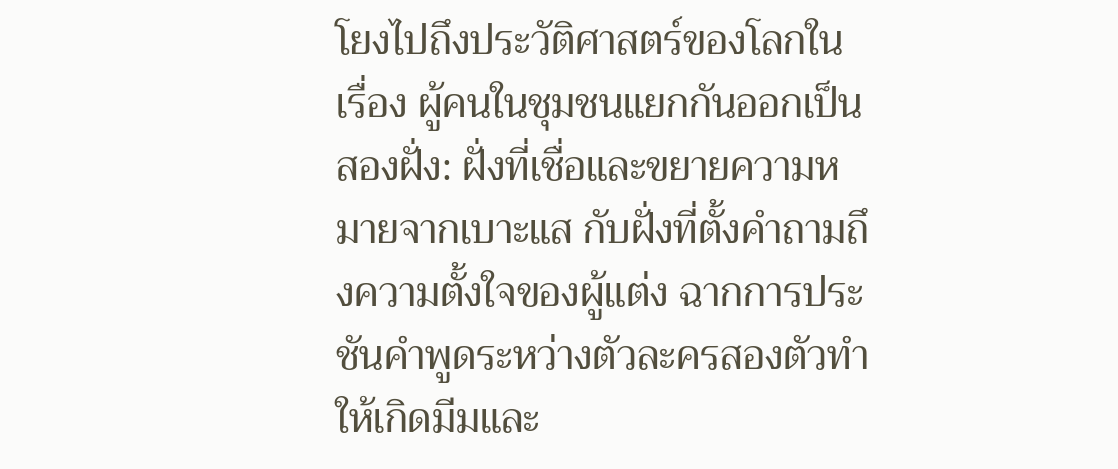โยงไปถึงประวัติศาสตร์ของโลกในเรื่อง ผู้คนในชุมชนแยกกันออกเป็นสองฝั่ง: ฝั่งที่เชื่อและขยายความหมายจากเบาะแส กับฝั่งที่ตั้งคำถามถึงความตั้งใจของผู้แต่ง ฉากการประชันคำพูดระหว่างตัวละครสองตัวทำให้เกิดมีมและ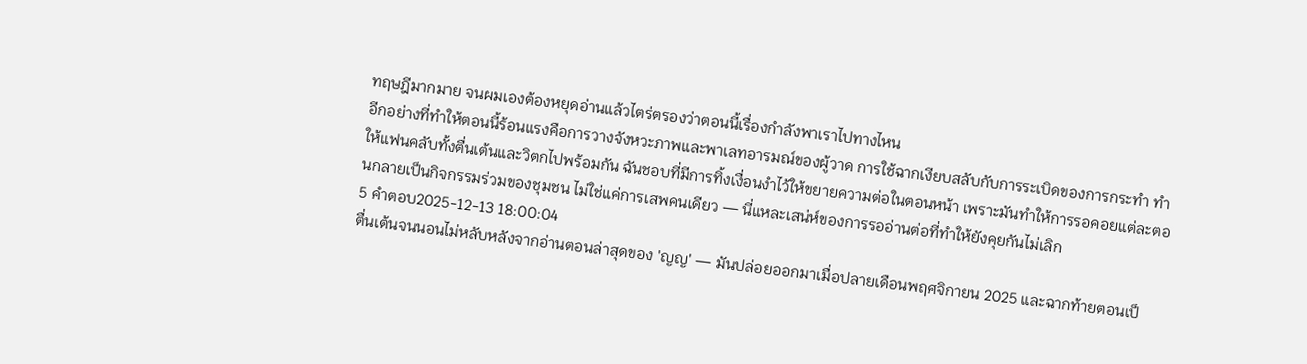ทฤษฎีมากมาย จนผมเองต้องหยุดอ่านแล้วไตร่ตรองว่าตอนนี้เรื่องกำลังพาเราไปทางไหน
อีกอย่างที่ทำให้ตอนนี้ร้อนแรงคือการวางจังหวะภาพและพาเลทอารมณ์ของผู้วาด การใช้ฉากเงียบสลับกับการระเบิดของการกระทำ ทำให้แฟนคลับทั้งตื่นเต้นและวิตกไปพร้อมกัน ฉันชอบที่มีการทิ้งเงื่อนงำไว้ให้ขยายความต่อในตอนหน้า เพราะมันทำให้การรอคอยแต่ละตอนกลายเป็นกิจกรรมร่วมของชุมชน ไม่ใช่แค่การเสพคนเดียว — นี่แหละเสน่ห์ของการรออ่านต่อที่ทำให้ยังคุยกันไม่เลิก
5 คำตอบ2025-12-13 18:00:04
ตื่นเต้นจนนอนไม่หลับหลังจากอ่านตอนล่าสุดของ 'ญญ' — มันปล่อยออกมาเมื่อปลายเดือนพฤศจิกายน 2025 และฉากท้ายตอนเป็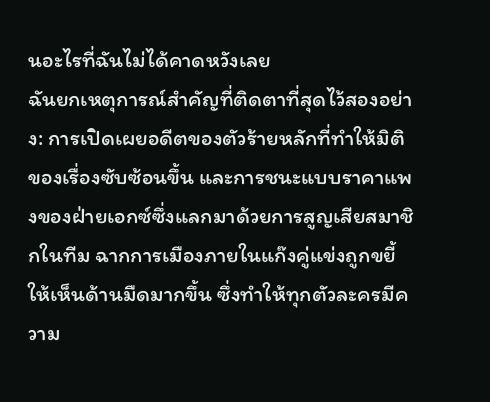นอะไรที่ฉันไม่ได้คาดหวังเลย
ฉันยกเหตุการณ์สำคัญที่ติดตาที่สุดไว้สองอย่าง: การเปิดเผยอดีตของตัวร้ายหลักที่ทำให้มิติของเรื่องซับซ้อนขึ้น และการชนะแบบราคาแพงของฝ่ายเอกซ์ซึ่งแลกมาด้วยการสูญเสียสมาชิกในทีม ฉากการเมืองภายในแก๊งคู่แข่งถูกขยี้ให้เห็นด้านมืดมากขึ้น ซึ่งทำให้ทุกตัวละครมีความ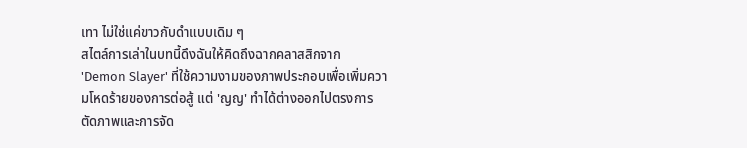เทา ไม่ใช่แค่ขาวกับดำแบบเดิม ๆ
สไตล์การเล่าในบทนี้ดึงฉันให้คิดถึงฉากคลาสสิกจาก 'Demon Slayer' ที่ใช้ความงามของภาพประกอบเพื่อเพิ่มความโหดร้ายของการต่อสู้ แต่ 'ญญ' ทำได้ต่างออกไปตรงการตัดภาพและการจัด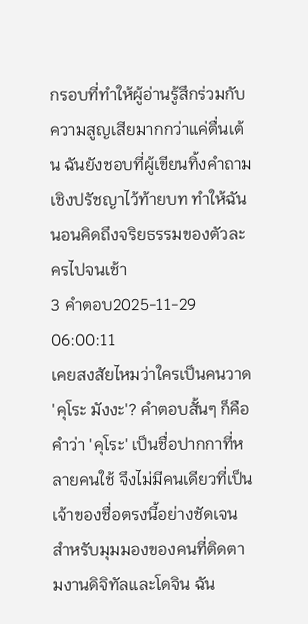กรอบที่ทำให้ผู้อ่านรู้สึกร่วมกับความสูญเสียมากกว่าแค่ตื่นเต้น ฉันยังชอบที่ผู้เขียนทิ้งคำถามเชิงปรัชญาไว้ท้ายบท ทำให้ฉันนอนคิดถึงจริยธรรมของตัวละครไปจนเช้า
3 คำตอบ2025-11-29 06:00:11
เคยสงสัยไหมว่าใครเป็นคนวาด 'คุโระ มังงะ'? คำตอบสั้นๆ ก็คือคำว่า 'คุโระ' เป็นชื่อปากกาที่หลายคนใช้ จึงไม่มีคนเดียวที่เป็นเจ้าของชื่อตรงนี้อย่างชัดเจน สำหรับมุมมองของคนที่ติดตามงานดิจิทัลและโดจิน ฉัน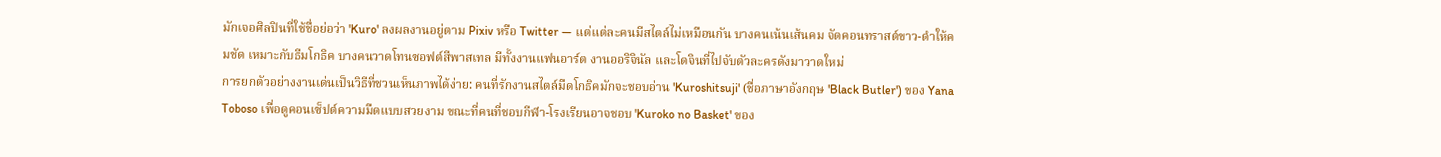มักเจอศิลปินที่ใช้ชื่อย่อว่า 'Kuro' ลงผลงานอยู่ตาม Pixiv หรือ Twitter — แต่แต่ละคนมีสไตล์ไม่เหมือนกัน บางคนเน้นเส้นคม จัดคอนทราสต์ขาว-ดำให้คมชัด เหมาะกับธีมโกธิค บางคนวาดโทนซอฟต์สีพาสเทล มีทั้งงานแฟนอาร์ต งานออริจินัล และโดจินที่ไปจับตัวละครดังมาวาดใหม่
การยกตัวอย่างงานเด่นเป็นวิธีที่ชวนเห็นภาพได้ง่าย: คนที่รักงานสไตล์มืดโกธิคมักจะชอบอ่าน 'Kuroshitsuji' (ชื่อภาษาอังกฤษ 'Black Butler') ของ Yana Toboso เพื่อดูคอนเซ็ปต์ความมืดแบบสวยงาม ขณะที่คนที่ชอบกีฬา-โรงเรียนอาจชอบ 'Kuroko no Basket' ของ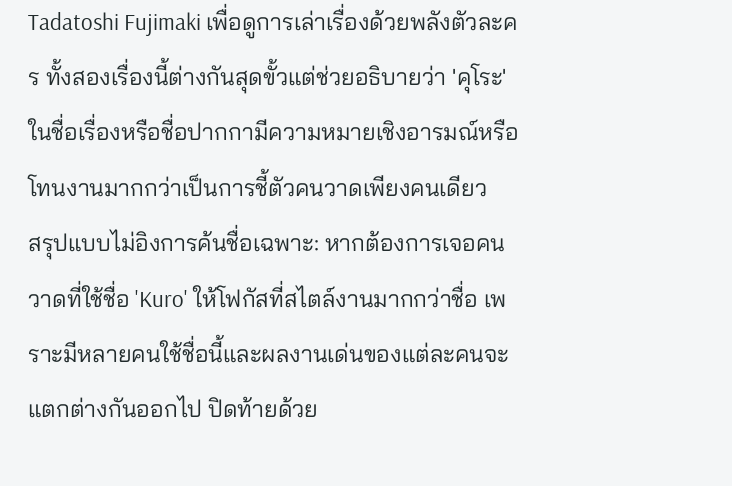Tadatoshi Fujimaki เพื่อดูการเล่าเรื่องด้วยพลังตัวละคร ทั้งสองเรื่องนี้ต่างกันสุดขั้วแต่ช่วยอธิบายว่า 'คุโระ' ในชื่อเรื่องหรือชื่อปากกามีความหมายเชิงอารมณ์หรือโทนงานมากกว่าเป็นการชี้ตัวคนวาดเพียงคนเดียว
สรุปแบบไม่อิงการค้นชื่อเฉพาะ: หากต้องการเจอคนวาดที่ใช้ชื่อ 'Kuro' ให้โฟกัสที่สไตล์งานมากกว่าชื่อ เพราะมีหลายคนใช้ชื่อนี้และผลงานเด่นของแต่ละคนจะแตกต่างกันออกไป ปิดท้ายด้วย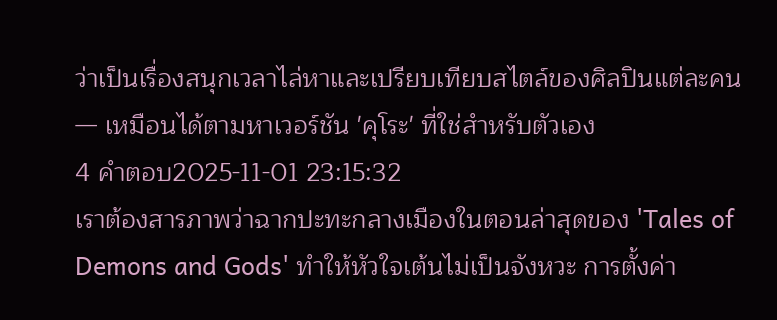ว่าเป็นเรื่องสนุกเวลาไล่หาและเปรียบเทียบสไตล์ของศิลปินแต่ละคน — เหมือนได้ตามหาเวอร์ชัน 'คุโระ' ที่ใช่สำหรับตัวเอง
4 คำตอบ2025-11-01 23:15:32
เราต้องสารภาพว่าฉากปะทะกลางเมืองในตอนล่าสุดของ 'Tales of Demons and Gods' ทำให้หัวใจเต้นไม่เป็นจังหวะ การตั้งค่า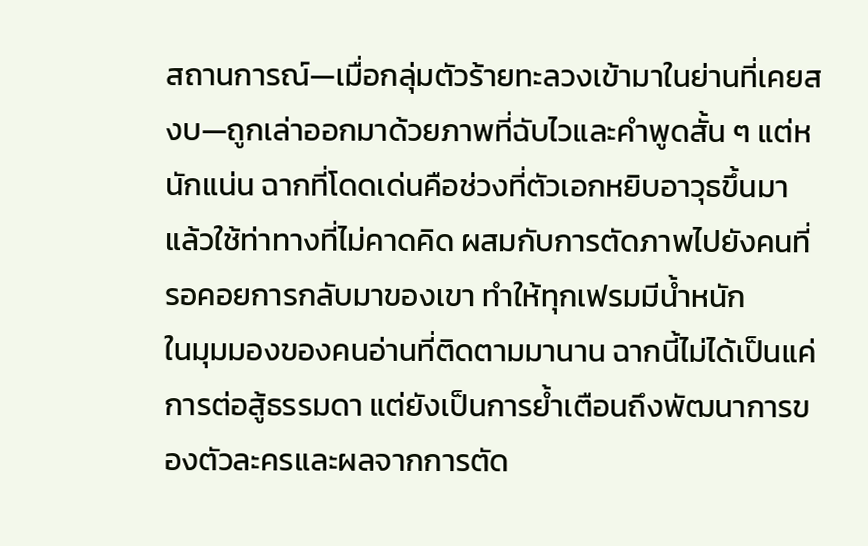สถานการณ์—เมื่อกลุ่มตัวร้ายทะลวงเข้ามาในย่านที่เคยสงบ—ถูกเล่าออกมาด้วยภาพที่ฉับไวและคำพูดสั้น ๆ แต่หนักแน่น ฉากที่โดดเด่นคือช่วงที่ตัวเอกหยิบอาวุธขึ้นมาแล้วใช้ท่าทางที่ไม่คาดคิด ผสมกับการตัดภาพไปยังคนที่รอคอยการกลับมาของเขา ทำให้ทุกเฟรมมีน้ำหนัก
ในมุมมองของคนอ่านที่ติดตามมานาน ฉากนี้ไม่ได้เป็นแค่การต่อสู้ธรรมดา แต่ยังเป็นการย้ำเตือนถึงพัฒนาการของตัวละครและผลจากการตัด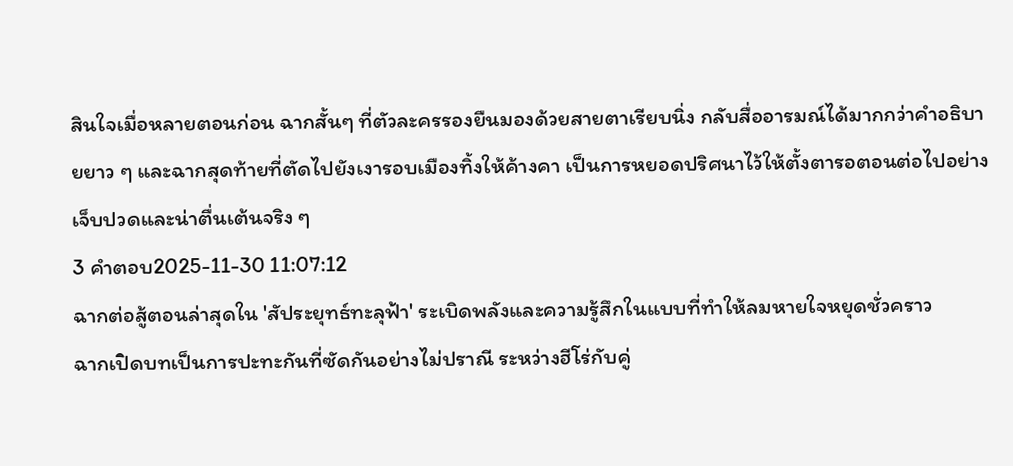สินใจเมื่อหลายตอนก่อน ฉากสั้นๆ ที่ตัวละครรองยืนมองด้วยสายตาเรียบนิ่ง กลับสื่ออารมณ์ได้มากกว่าคำอธิบายยาว ๆ และฉากสุดท้ายที่ตัดไปยังเงารอบเมืองทิ้งให้ค้างคา เป็นการหยอดปริศนาไว้ให้ตั้งตารอตอนต่อไปอย่างเจ็บปวดและน่าตื่นเต้นจริง ๆ
3 คำตอบ2025-11-30 11:07:12
ฉากต่อสู้ตอนล่าสุดใน 'สัประยุทธ์ทะลุฟ้า' ระเบิดพลังและความรู้สึกในแบบที่ทำให้ลมหายใจหยุดชั่วคราว
ฉากเปิดบทเป็นการปะทะกันที่ซัดกันอย่างไม่ปราณี ระหว่างฮีโร่กับคู่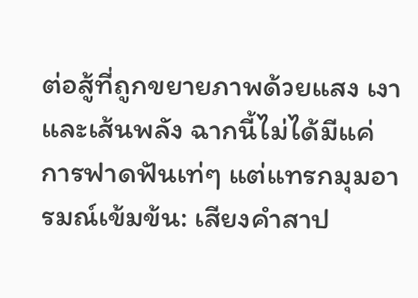ต่อสู้ที่ถูกขยายภาพด้วยแสง เงา และเส้นพลัง ฉากนี้ไม่ได้มีแค่การฟาดฟันเท่ๆ แต่แทรกมุมอารมณ์เข้มข้น: เสียงคำสาป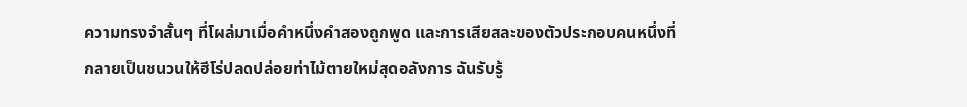ความทรงจำสั้นๆ ที่โผล่มาเมื่อคำหนึ่งคำสองถูกพูด และการเสียสละของตัวประกอบคนหนึ่งที่กลายเป็นชนวนให้ฮีโร่ปลดปล่อยท่าไม้ตายใหม่สุดอลังการ ฉันรับรู้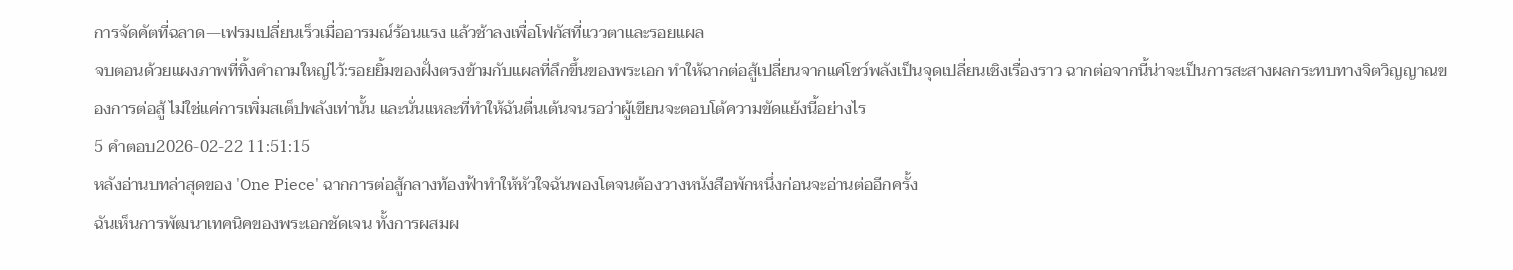การจัดคัตที่ฉลาด—เฟรมเปลี่ยนเร็วเมื่ออารมณ์ร้อนแรง แล้วช้าลงเพื่อโฟกัสที่แววตาและรอยแผล
จบตอนด้วยแผงภาพที่ทิ้งคำถามใหญ่ไว้:รอยยิ้มของฝั่งตรงข้ามกับแผลที่ลึกขึ้นของพระเอก ทำให้ฉากต่อสู้เปลี่ยนจากแค่โชว์พลังเป็นจุดเปลี่ยนเชิงเรื่องราว ฉากต่อจากนี้น่าจะเป็นการสะสางผลกระทบทางจิตวิญญาณของการต่อสู้ ไม่ใช่แค่การเพิ่มสเต็ปพลังเท่านั้น และนั่นแหละที่ทำให้ฉันตื่นเต้นจนรอว่าผู้เขียนจะตอบโต้ความขัดแย้งนี้อย่างไร
5 คำตอบ2026-02-22 11:51:15
หลังอ่านบทล่าสุดของ 'One Piece' ฉากการต่อสู้กลางท้องฟ้าทำให้หัวใจฉันพองโตจนต้องวางหนังสือพักหนึ่งก่อนจะอ่านต่ออีกครั้ง
ฉันเห็นการพัฒนาเทคนิคของพระเอกชัดเจน ทั้งการผสมผ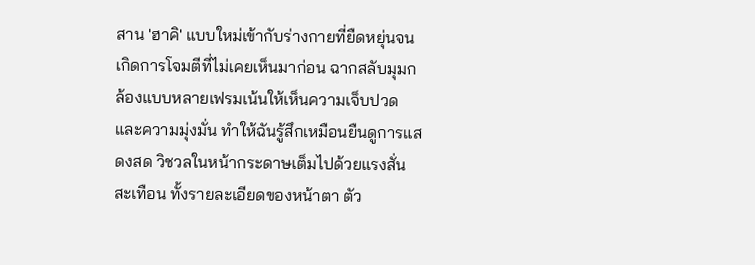สาน 'ฮาคิ' แบบใหม่เข้ากับร่างกายที่ยืดหยุ่นจนเกิดการโจมตีที่ไม่เคยเห็นมาก่อน ฉากสลับมุมกล้องแบบหลายเฟรมเน้นให้เห็นความเจ็บปวดและความมุ่งมั่น ทำให้ฉันรู้สึกเหมือนยืนดูการแสดงสด วิชวลในหน้ากระดาษเต็มไปด้วยแรงสั่นสะเทือน ทั้งรายละเอียดของหน้าตา ตัว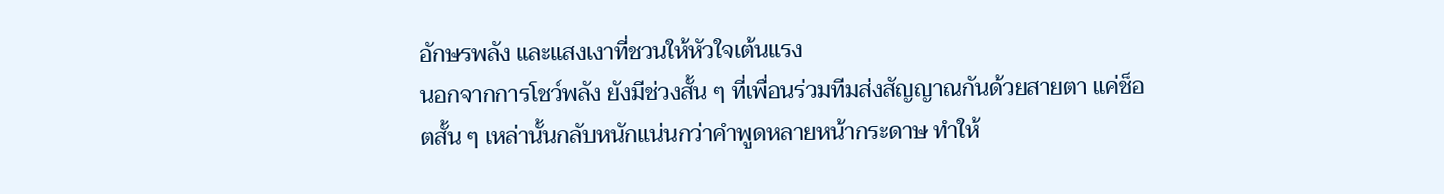อักษรพลัง และแสงเงาที่ชวนให้หัวใจเต้นแรง
นอกจากการโชว์พลัง ยังมีช่วงสั้น ๆ ที่เพื่อนร่วมทีมส่งสัญญาณกันด้วยสายตา แค่ช็อตสั้น ๆ เหล่านั้นกลับหนักแน่นกว่าคำพูดหลายหน้ากระดาษ ทำให้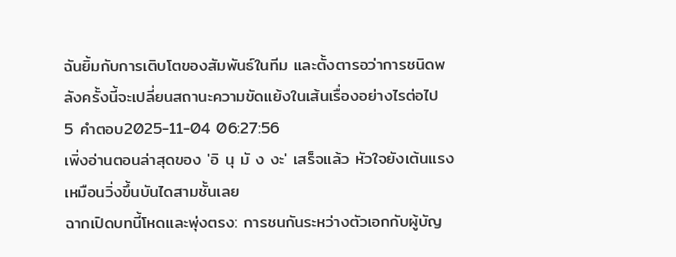ฉันยิ้มกับการเติบโตของสัมพันธ์ในทีม และตั้งตารอว่าการชนิดพลังครั้งนี้จะเปลี่ยนสถานะความขัดแย้งในเส้นเรื่องอย่างไรต่อไป
5 คำตอบ2025-11-04 06:27:56
เพิ่งอ่านตอนล่าสุดของ 'อิ นุ มั ง งะ' เสร็จแล้ว หัวใจยังเต้นแรงเหมือนวิ่งขึ้นบันไดสามชั้นเลย
ฉากเปิดบทนี้โหดและพุ่งตรง: การชนกันระหว่างตัวเอกกับผู้บัญ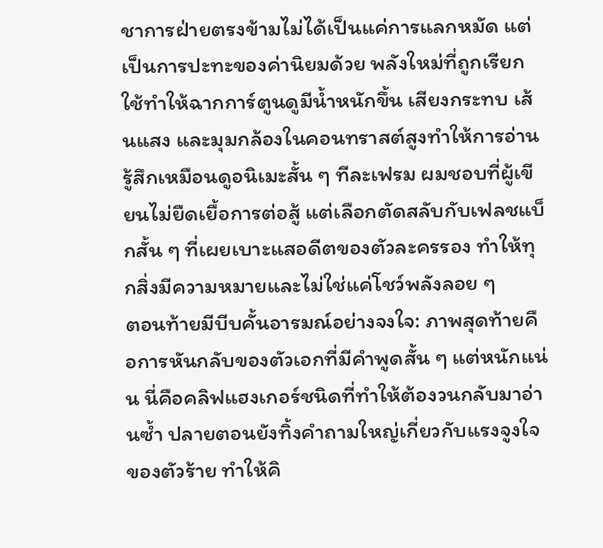ชาการฝ่ายตรงข้ามไม่ได้เป็นแค่การแลกหมัด แต่เป็นการปะทะของค่านิยมด้วย พลังใหม่ที่ถูกเรียกใช้ทำให้ฉากการ์ตูนดูมีน้ำหนักขึ้น เสียงกระทบ เส้นแสง และมุมกล้องในคอนทราสต์สูงทำให้การอ่านรู้สึกเหมือนดูอนิเมะสั้น ๆ ทีละเฟรม ผมชอบที่ผู้เขียนไม่ยืดเยื้อการต่อสู้ แต่เลือกตัดสลับกับเฟลชแบ็กสั้น ๆ ที่เผยเบาะแสอดีตของตัวละครรอง ทำให้ทุกสิ่งมีความหมายและไม่ใช่แค่โชว์พลังลอย ๆ
ตอนท้ายมีบีบคั้นอารมณ์อย่างจงใจ: ภาพสุดท้ายคือการหันกลับของตัวเอกที่มีคำพูดสั้น ๆ แต่หนักแน่น นี่คือคลิฟแฮงเกอร์ชนิดที่ทำให้ต้องวนกลับมาอ่านซ้ำ ปลายตอนยังทิ้งคำถามใหญ่เกี่ยวกับแรงจูงใจของตัวร้าย ทำให้คิ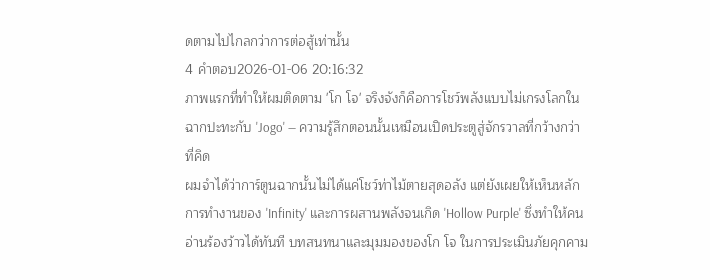ดตามไปไกลกว่าการต่อสู้เท่านั้น
4 คำตอบ2026-01-06 20:16:32
ภาพแรกที่ทำให้ผมติดตาม 'โก โจ' จริงจังก็คือการโชว์พลังแบบไม่เกรงโลกในฉากปะทะกับ 'Jogo' — ความรู้สึกตอนนั้นเหมือนเปิดประตูสู่จักรวาลที่กว้างกว่าที่คิด
ผมจำได้ว่าการ์ตูนฉากนั้นไม่ได้แค่โชว์ท่าไม้ตายสุดอลัง แต่ยังเผยให้เห็นหลักการทำงานของ 'Infinity' และการผสานพลังจนเกิด 'Hollow Purple' ซึ่งทำให้คนอ่านร้องว้าวได้ทันที บทสนทนาและมุมมองของโก โจ ในการประเมินภัยคุกคาม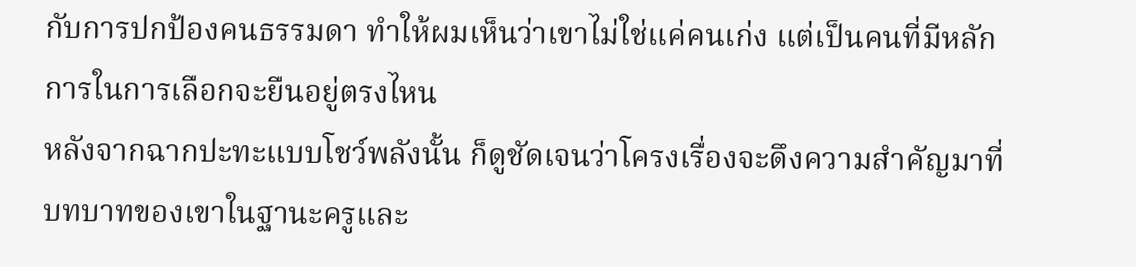กับการปกป้องคนธรรมดา ทำให้ผมเห็นว่าเขาไม่ใช่แค่คนเก่ง แต่เป็นคนที่มีหลักการในการเลือกจะยืนอยู่ตรงไหน
หลังจากฉากปะทะแบบโชว์พลังนั้น ก็ดูชัดเจนว่าโครงเรื่องจะดึงความสำคัญมาที่บทบาทของเขาในฐานะครูและ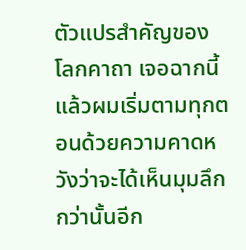ตัวแปรสำคัญของโลกคาถา เจอฉากนี้แล้วผมเริ่มตามทุกตอนด้วยความคาดหวังว่าจะได้เห็นมุมลึกกว่านั้นอีก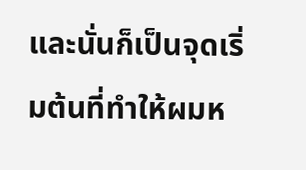และนั่นก็เป็นจุดเริ่มต้นที่ทำให้ผมห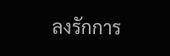ลงรักการ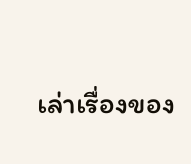เล่าเรื่องของ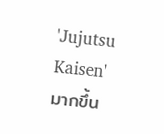'Jujutsu Kaisen' มากขึ้น